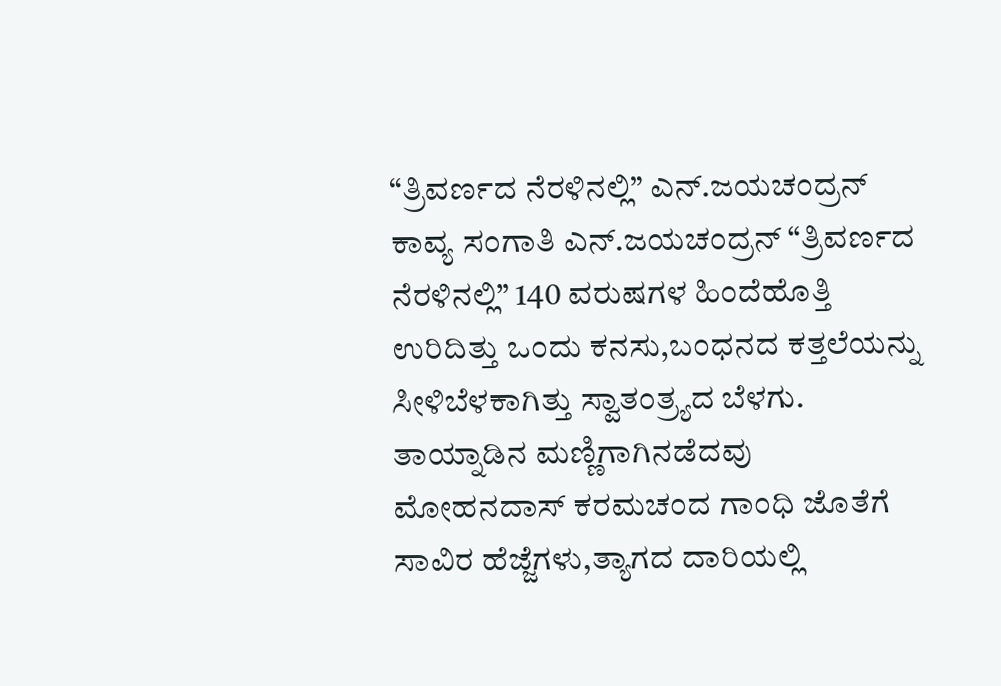“ತ್ರಿವರ್ಣದ ನೆರಳಿನಲ್ಲಿ” ಎನ್.ಜಯಚಂದ್ರನ್
ಕಾವ್ಯ ಸಂಗಾತಿ ಎನ್.ಜಯಚಂದ್ರನ್ “ತ್ರಿವರ್ಣದ ನೆರಳಿನಲ್ಲಿ” 140 ವರುಷಗಳ ಹಿಂದೆಹೊತ್ತಿ ಉರಿದಿತ್ತು ಒಂದು ಕನಸು,ಬಂಧನದ ಕತ್ತಲೆಯನ್ನು ಸೀಳಿಬೆಳಕಾಗಿತ್ತು ಸ್ವಾತಂತ್ರ್ಯದ ಬೆಳಗು. ತಾಯ್ನಾಡಿನ ಮಣ್ಣಿಗಾಗಿನಡೆದವು ಮೋಹನದಾಸ್ ಕರಮಚಂದ ಗಾಂಧಿ ಜೊತೆಗೆ ಸಾವಿರ ಹೆಜ್ಜೆಗಳು,ತ್ಯಾಗದ ದಾರಿಯಲ್ಲಿ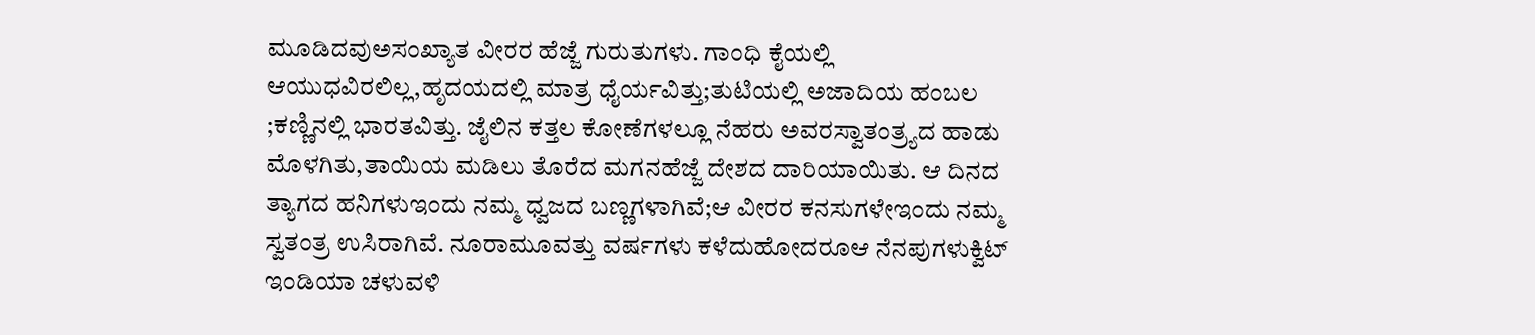ಮೂಡಿದವುಅಸಂಖ್ಯಾತ ವೀರರ ಹೆಜ್ಜೆ ಗುರುತುಗಳು. ಗಾಂಧಿ ಕೈಯಲ್ಲಿ ಆಯುಧವಿರಲಿಲ್ಲ,ಹೃದಯದಲ್ಲಿ ಮಾತ್ರ ಧೈರ್ಯವಿತ್ತು;ತುಟಿಯಲ್ಲಿ ಅಜಾದಿಯ ಹಂಬಲ ;ಕಣ್ಣಿನಲ್ಲಿ ಭಾರತವಿತ್ತು. ಜೈಲಿನ ಕತ್ತಲ ಕೋಣೆಗಳಲ್ಲೂ ನೆಹರು ಅವರಸ್ವಾತಂತ್ರ್ಯದ ಹಾಡು ಮೊಳಗಿತು,ತಾಯಿಯ ಮಡಿಲು ತೊರೆದ ಮಗನಹೆಜ್ಜೆ ದೇಶದ ದಾರಿಯಾಯಿತು. ಆ ದಿನದ ತ್ಯಾಗದ ಹನಿಗಳುಇಂದು ನಮ್ಮ ಧ್ವಜದ ಬಣ್ಣಗಳಾಗಿವೆ;ಆ ವೀರರ ಕನಸುಗಳೇಇಂದು ನಮ್ಮ ಸ್ವತಂತ್ರ ಉಸಿರಾಗಿವೆ. ನೂರಾಮೂವತ್ತು ವರ್ಷಗಳು ಕಳೆದುಹೋದರೂಆ ನೆನಪುಗಳುಕ್ವಿಟ್ ಇಂಡಿಯಾ ಚಳುವಳಿ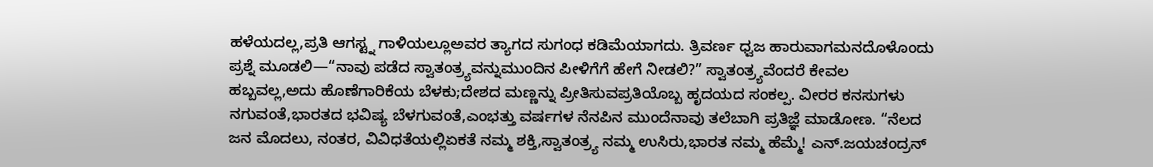ಹಳೆಯದಲ್ಲ,ಪ್ರತಿ ಆಗಸ್ಟ್ನ ಗಾಳಿಯಲ್ಲೂಅವರ ತ್ಯಾಗದ ಸುಗಂಧ ಕಡಿಮೆಯಾಗದು. ತ್ರಿವರ್ಣ ಧ್ವಜ ಹಾರುವಾಗಮನದೊಳೊಂದು ಪ್ರಶ್ನೆ ಮೂಡಲಿ—“ನಾವು ಪಡೆದ ಸ್ವಾತಂತ್ರ್ಯವನ್ನುಮುಂದಿನ ಪೀಳಿಗೆಗೆ ಹೇಗೆ ನೀಡಲಿ?” ಸ್ವಾತಂತ್ರ್ಯವೆಂದರೆ ಕೇವಲ ಹಬ್ಬವಲ್ಲ,ಅದು ಹೊಣೆಗಾರಿಕೆಯ ಬೆಳಕು;ದೇಶದ ಮಣ್ಣನ್ನು ಪ್ರೀತಿಸುವಪ್ರತಿಯೊಬ್ಬ ಹೃದಯದ ಸಂಕಲ್ಪ. ವೀರರ ಕನಸುಗಳು ನಗುವಂತೆ,ಭಾರತದ ಭವಿಷ್ಯ ಬೆಳಗುವಂತೆ,ಎಂಭತ್ತು ವರ್ಷಗಳ ನೆನಪಿನ ಮುಂದೆನಾವು ತಲೆಬಾಗಿ ಪ್ರತಿಜ್ಞೆ ಮಾಡೋಣ. “ನೆಲದ ಜನ ಮೊದಲು, ನಂತರ, ವಿವಿಧತೆಯಲ್ಲಿಏಕತೆ ನಮ್ಮ ಶಕ್ತಿ,ಸ್ವಾತಂತ್ರ್ಯ ನಮ್ಮ ಉಸಿರು,ಭಾರತ ನಮ್ಮ ಹೆಮ್ಮೆ! ಎನ್.ಜಯಚಂದ್ರನ್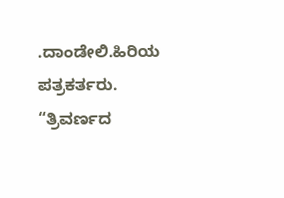.ದಾಂಡೇಲಿ.ಹಿರಿಯ ಪತ್ರಕರ್ತರು.
“ತ್ರಿವರ್ಣದ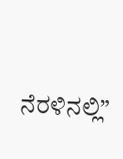ನೆರಳಿನಲ್ಲಿ”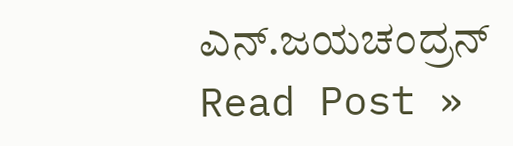ಎನ್.ಜಯಚಂದ್ರನ್ Read Post »